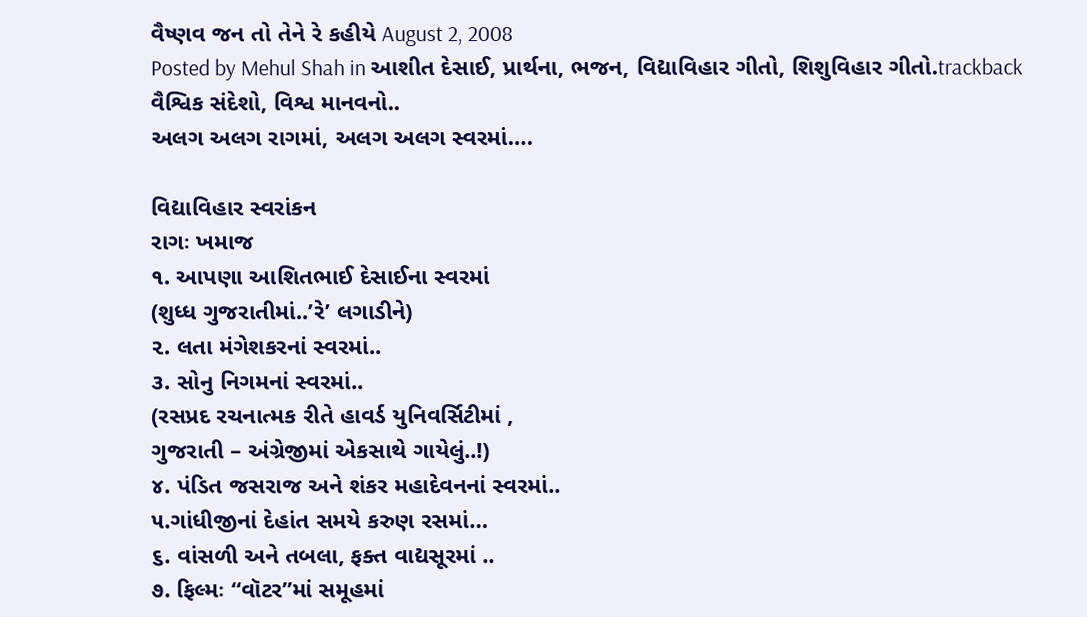વૈષ્ણવ જન તો તેને રે કહીયે August 2, 2008
Posted by Mehul Shah in આશીત દેસાઈ, પ્રાર્થના, ભજન, વિદ્યાવિહાર ગીતો, શિશુવિહાર ગીતો.trackback
વૈશ્વિક સંદેશો, વિશ્વ માનવનો..
અલગ અલગ રાગમાં, અલગ અલગ સ્વરમાં….

વિદ્યાવિહાર સ્વરાંકન
રાગઃ ખમાજ
૧. આપણા આશિતભાઈ દેસાઈના સ્વરમાં
(શુધ્ધ ગુજરાતીમાં..’રે’ લગાડીને)
૨. લતા મંગેશકરનાં સ્વરમાં..
૩. સોનુ નિગમનાં સ્વરમાં..
(રસપ્રદ રચનાત્મક રીતે હાવર્ડ યુનિવર્સિટીમાં ,
ગુજરાતી – અંગ્રેજીમાં એકસાથે ગાયેલું..!)
૪. પંડિત જસરાજ અને શંકર મહાદેવનનાં સ્વરમાં..
૫.ગાંધીજીનાં દેહાંત સમયે કરુણ રસમાં…
૬. વાંસળી અને તબલા, ફક્ત વાદ્યસૂરમાં ..
૭. ફિલ્મઃ “વૉટર”માં સમૂહમાં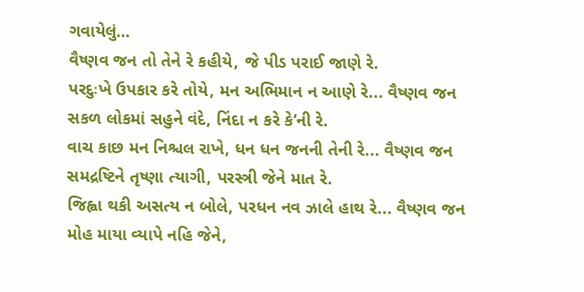ગવાયેલું…
વૈષ્ણવ જન તો તેને રે કહીયે, જે પીડ પરાઈ જાણે રે.
પરદુઃખે ઉપકાર કરે તોયે, મન અભિમાન ન આણે રે... વૈષ્ણવ જન
સકળ લોકમાં સહુને વંદે, નિંદા ન કરે કે‘ની રે.
વાચ કાછ મન નિશ્ચલ રાખે, ધન ધન જનની તેની રે... વૈષ્ણવ જન
સમદ્રષ્ટિને તૃષ્ણા ત્યાગી, પરસ્ત્રી જેને માત રે.
જિહ્વા થકી અસત્ય ન બોલે, પરધન નવ ઝાલે હાથ રે... વૈષ્ણવ જન
મોહ માયા વ્યાપે નહિ જેને,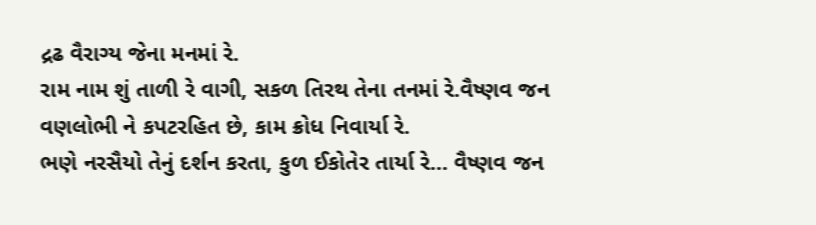દ્રઢ વૈરાગ્ય જેના મનમાં રે.
રામ નામ શું તાળી રે વાગી, સકળ તિરથ તેના તનમાં રે.વૈષ્ણવ જન
વણલોભી ને કપટરહિત છે, કામ ક્રોધ નિવાર્યા રે.
ભણે નરસૈયો તેનું દર્શન કરતા, કુળ ઈકોતેર તાર્યા રે... વૈષ્ણવ જન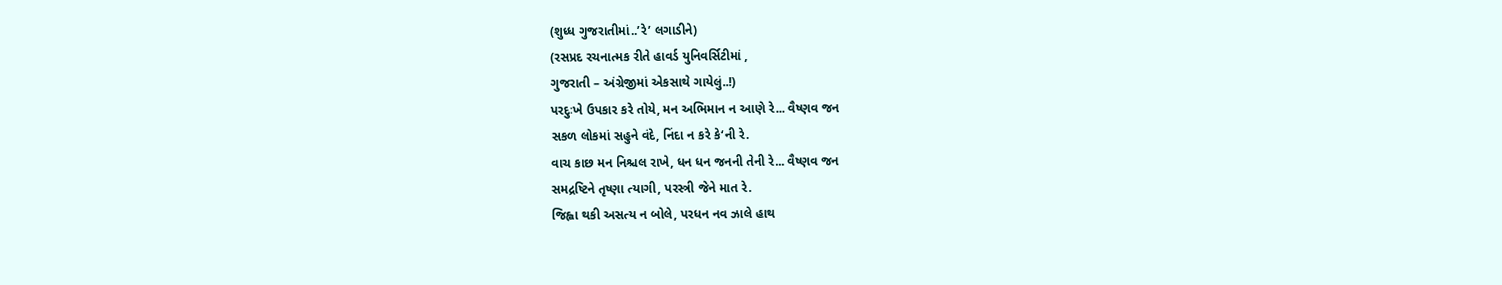(શુધ્ધ ગુજરાતીમાં..’રે’ લગાડીને)
(રસપ્રદ રચનાત્મક રીતે હાવર્ડ યુનિવર્સિટીમાં ,
ગુજરાતી – અંગ્રેજીમાં એકસાથે ગાયેલું..!)
પરદુઃખે ઉપકાર કરે તોયે, મન અભિમાન ન આણે રે... વૈષ્ણવ જન
સકળ લોકમાં સહુને વંદે, નિંદા ન કરે કે‘ની રે.
વાચ કાછ મન નિશ્ચલ રાખે, ધન ધન જનની તેની રે... વૈષ્ણવ જન
સમદ્રષ્ટિને તૃષ્ણા ત્યાગી, પરસ્ત્રી જેને માત રે.
જિહ્વા થકી અસત્ય ન બોલે, પરધન નવ ઝાલે હાથ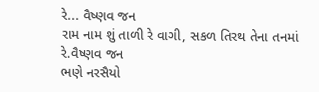રે... વૈષ્ણવ જન
રામ નામ શું તાળી રે વાગી, સકળ તિરથ તેના તનમાં રે.વૈષ્ણવ જન
ભણે નરસૈયો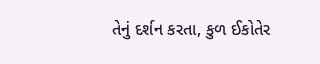તેનું દર્શન કરતા, કુળ ઈકોતેર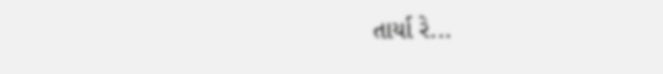તાર્યા રે...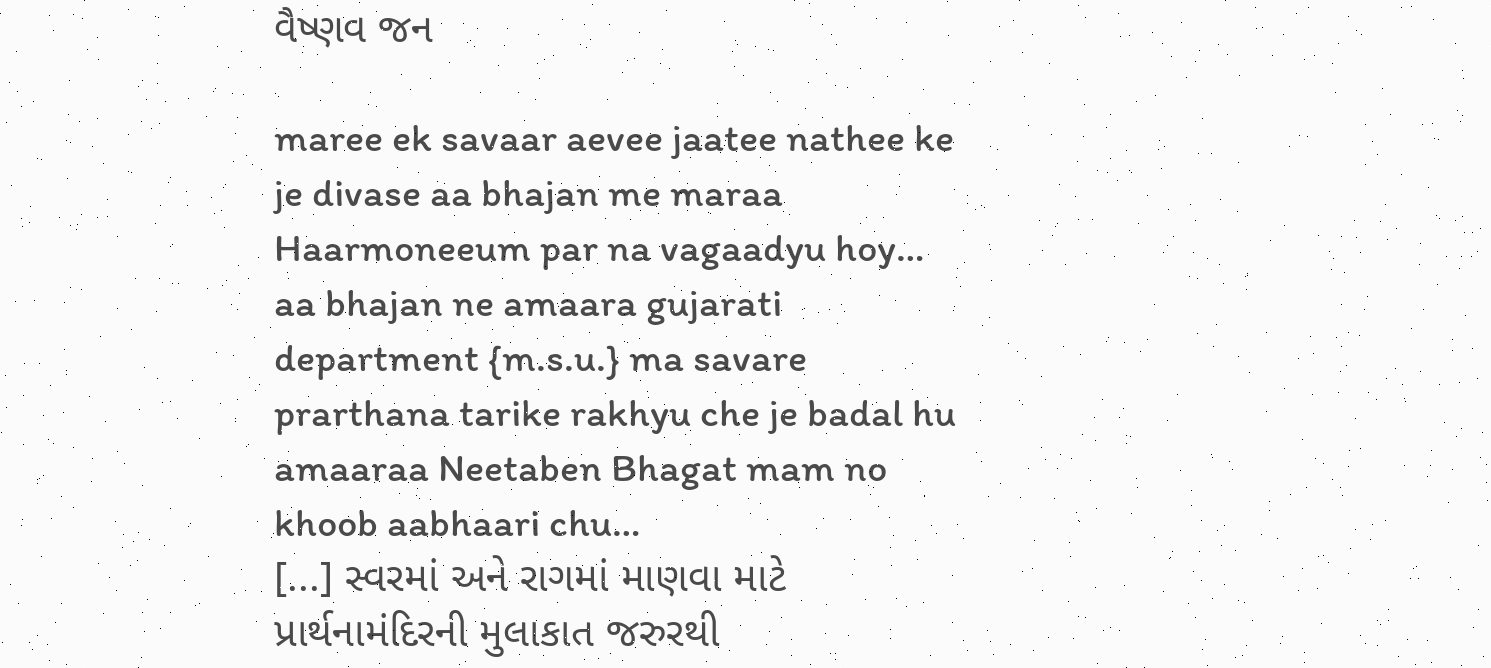વૈષ્ણવ જન

maree ek savaar aevee jaatee nathee ke je divase aa bhajan me maraa Haarmoneeum par na vagaadyu hoy…
aa bhajan ne amaara gujarati department {m.s.u.} ma savare prarthana tarike rakhyu che je badal hu amaaraa Neetaben Bhagat mam no khoob aabhaari chu…
[...] સ્વરમાં અને રાગમાં માણવા માટે પ્રાર્થનામંદિરની મુલાકાત જરુરથી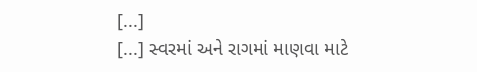[...]
[...] સ્વરમાં અને રાગમાં માણવા માટે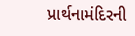પ્રાર્થનામંદિરની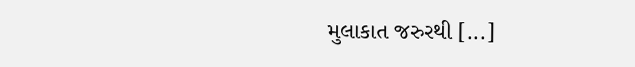મુલાકાત જરુરથી [...]